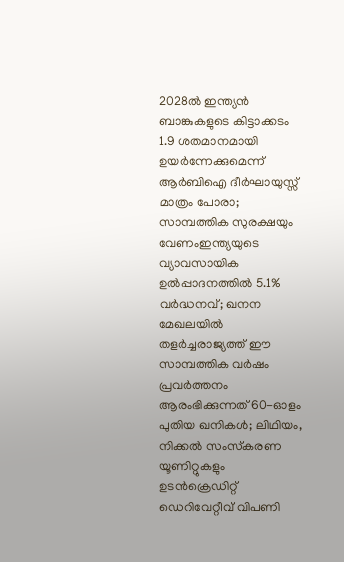2028ൽ ഇന്ത്യൻ ബാങ്കുകളുടെ കിട്ടാക്കടം 1.9 ശതമാനമായി ഉയർന്നേക്കുമെന്ന് ആർബിഐ ദീർഘായുസ്സ് മാത്രം പോരാ; സാമ്പത്തിക സുരക്ഷയും വേണംഇന്ത്യയുടെ വ്യാവസായിക ഉൽപ്പാദനത്തിൽ 5.1% വർദ്ധനവ്; ഖനന മേഖലയിൽ തളർച്ചരാജ്യത്ത് ഈ സാമ്പത്തിക വർഷം പ്രവർത്തനം ആരംഭിക്കുന്നത് 60-ഓളം പുതിയ ഖനികൾ; ലിഥിയം, നിക്കൽ സംസ്‌കരണ യൂണിറ്റുകളും ഉടൻക്രെഡിറ്റ് ഡെറിവേറ്റീവ് വിപണി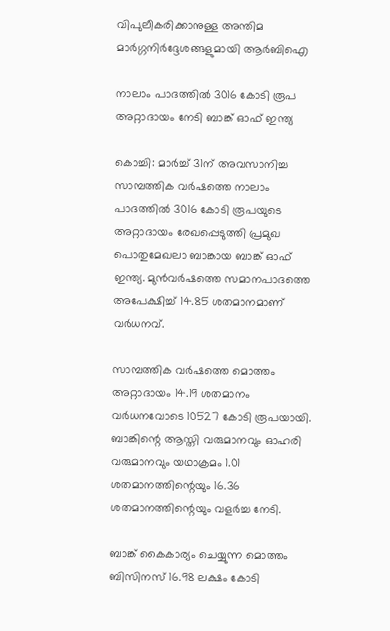വിപുലീകരിക്കാനുള്ള അന്തിമ മാർഗ്ഗനിർദ്ദേശങ്ങളുമായി ആർബിഐ

നാലാം പാദത്തിൽ 3016 കോടി രൂപ അറ്റാദായം നേടി ബാങ്ക് ഓഫ് ഇന്ത്യ

കൊച്ചി: മാർച്ച് 31ന് അവസാനിച്ച സാമ്പത്തിക വർഷത്തെ നാലാം പാദത്തിൽ 3016 കോടി രൂപയുടെ അറ്റാദായം രേഖപ്പെടുത്തി പ്രമുഖ പൊതുമേഖലാ ബാങ്കായ ബാങ്ക് ഓഫ് ഇന്ത്യ. മുൻവർഷത്തെ സമാനപാദത്തെ അപേക്ഷിച്ച് 14.85 ശതമാനമാണ് വർധനവ്.

സാമ്പത്തിക വർഷത്തെ മൊത്തം അറ്റാദായം 14.19 ശതമാനം വർധനവോടെ 10527 കോടി രൂപയായി. ബാങ്കിന്റെ ആസ്തി വരുമാനവും ഓഹരി വരുമാനവും യഥാക്രമം 1.01 ശതമാനത്തിന്റെയും 16.36 ശതമാനത്തിന്റെയും വളർച്ച നേടി.

ബാങ്ക് കൈകാര്യം ചെയ്യുന്ന മൊത്തം ബിസിനസ് 16.98 ലക്ഷം കോടി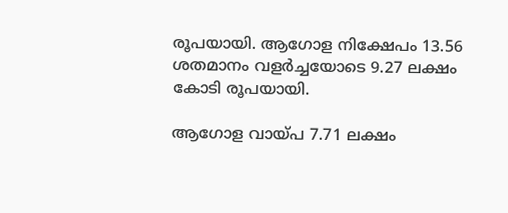രൂപയായി. ആഗോള നിക്ഷേപം 13.56 ശതമാനം വളർച്ചയോടെ 9.27 ലക്ഷം കോടി രൂപയായി.

ആഗോള വായ്പ 7.71 ലക്ഷം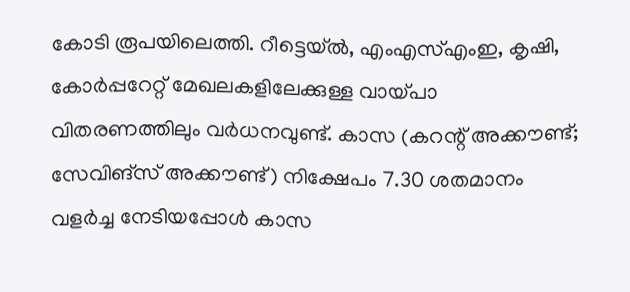കോടി രൂപയിലെത്തി. റീട്ടെയ്ൽ, എംഎസ്എംഇ, കൃഷി, കോർപ്പറേറ്റ് മേഖലകളിലേക്കുള്ള വായ്പാ വിതരണത്തിലും വർധനവുണ്ട്. കാസ (കറന്റ് അക്കൗണ്ട്; സേവിങ്സ് അക്കൗണ്ട്) നിക്ഷേപം 7.30 ശതമാനം വളർച്ച നേടിയപ്പോൾ കാസ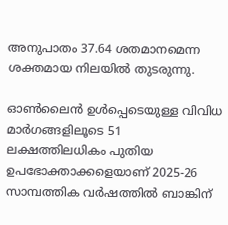അനുപാതം 37.64 ശതമാനമെന്ന ശക്തമായ നിലയിൽ തുടരുന്നു.

ഓൺലൈൻ ഉൾപ്പെടെയുള്ള വിവിധ മാർഗങ്ങളിലൂടെ 51 ലക്ഷത്തിലധികം പുതിയ ഉപഭോക്താക്കളെയാണ് 2025-26 സാമ്പത്തിക വർഷത്തിൽ ബാങ്കിന്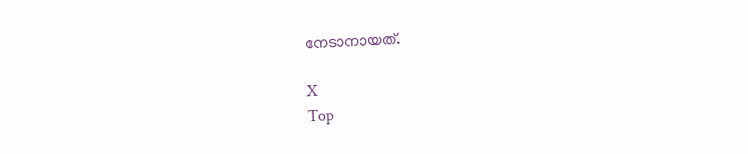നേടാനായത്.

X
Top